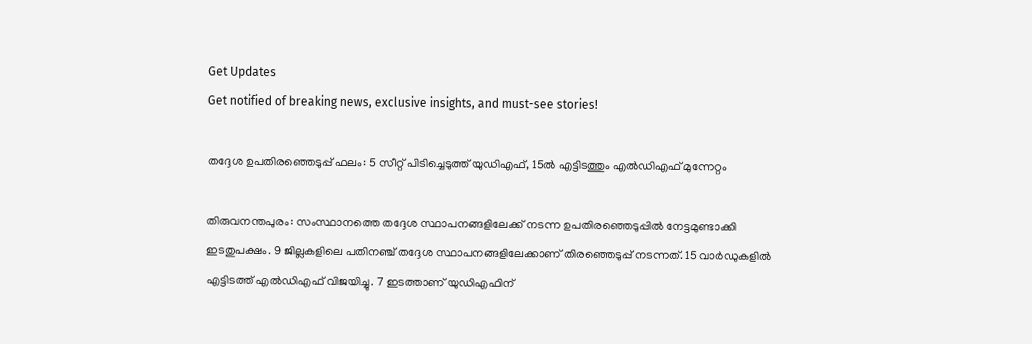Get Updates
Get notified of breaking news, exclusive insights, and must-see stories!

തദ്ദേശ ഉപതിരഞ്ഞെടുപ്പ് ഫലം: 5 സീറ്റ് പിടിച്ചെടുത്ത് യുഡിഎഫ്, 15ൽ എട്ടിടത്തും എൽഡിഎഫ് മുന്നേറ്റം

തിരുവനന്തപുരം: സംസ്ഥാനത്തെ തദ്ദേശ സ്ഥാപനങ്ങളിലേക്ക് നടന്ന ഉപതിരഞ്ഞെടുപ്പില്‍ നേട്ടമുണ്ടാക്കി ഇടതുപക്ഷം. 9 ജില്ലകളിലെ പതിനഞ്ച് തദ്ദേശ സ്ഥാപനങ്ങളിലേക്കാണ് തിരഞ്ഞെടുപ്പ് നടന്നത്. 15 വാര്‍ഡുകളില്‍ എട്ടിടത്ത് എല്‍ഡിഎഫ് വിജയിച്ചു. 7 ഇടത്താണ് യുഡിഎഫിന്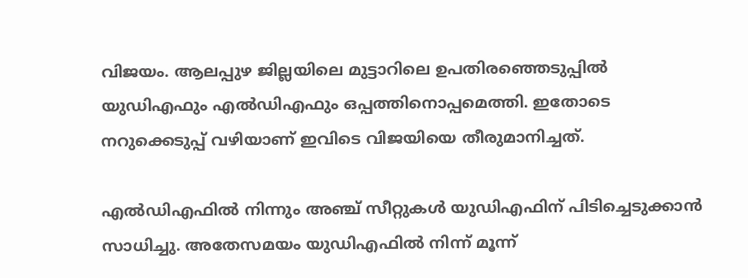വിജയം. ആലപ്പുഴ ജില്ലയിലെ മുട്ടാറിലെ ഉപതിരഞ്ഞെടുപ്പില്‍ യുഡിഎഫും എല്‍ഡിഎഫും ഒപ്പത്തിനൊപ്പമെത്തി. ഇതോടെ നറുക്കെടുപ്പ് വഴിയാണ് ഇവിടെ വിജയിയെ തീരുമാനിച്ചത്.

എല്‍ഡിഎഫില്‍ നിന്നും അഞ്ച് സീറ്റുകള്‍ യുഡിഎഫിന് പിടിച്ചെടുക്കാന്‍ സാധിച്ചു. അതേസമയം യുഡിഎഫില്‍ നിന്ന് മൂന്ന്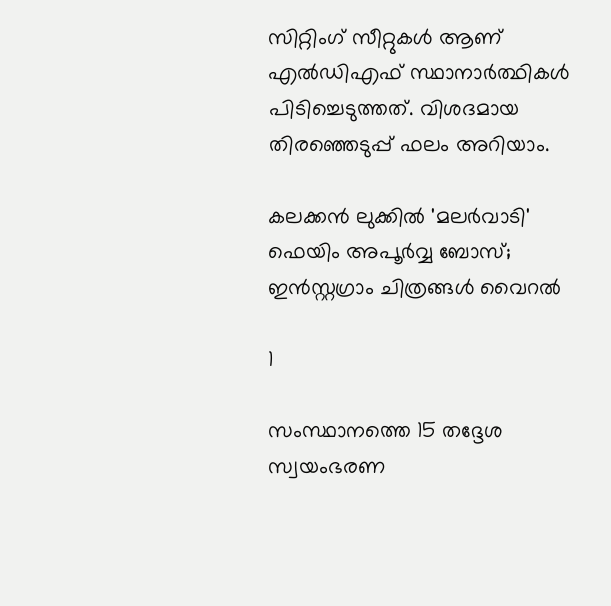സിറ്റിംഗ് സീറ്റുകള്‍ ആണ് എല്‍ഡിഎഫ് സ്ഥാനാര്‍ത്ഥികള്‍ പിടിച്ചെടുത്തത്. വിശദമായ തിരഞ്ഞെടുപ്പ് ഫലം അറിയാം.

കലക്കൻ ലുക്കിൽ 'മലർവാടി' ഫെയിം അപൂർവ്വ ബോസ്; ഇൻസ്റ്റഗ്രാം ചിത്രങ്ങൾ വൈറൽ

1

സംസ്ഥാനത്തെ 15 തദ്ദേശ സ്വയംഭരണ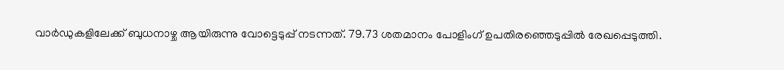വാര്‍ഡുകളിലേക്ക് ബുധനാഴ്ച ആയിരുന്നു വോട്ടെടുപ്പ് നടന്നത്. 79.73 ശതമാനം പോളിംഗ് ഉപതിരഞ്ഞെടുപ്പില്‍ രേഖപ്പെടുത്തി.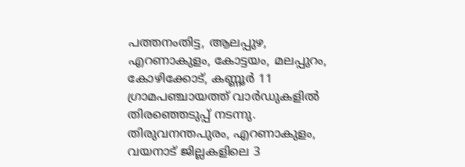പത്തനംതിട്ട, ആലപ്പുഴ, എറണാകുളം, കോട്ടയം, മലപ്പുറം, കോഴിക്കോട്, കണ്ണൂര്‍ 11 ഗ്രാമപഞ്ചായത്ത് വാര്‍ഡുകളില്‍ തിരഞ്ഞെടുപ്പ് നടന്നു. തിരുവനന്തപുരം, എറണാകുളം, വയനാട് ജില്ലകളിലെ 3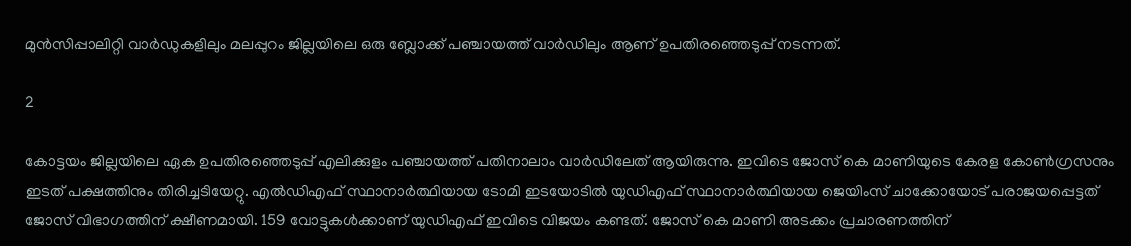മുന്‍സിപ്പാലിറ്റി വാര്‍ഡുകളിലും മലപ്പുറം ജില്ലയിലെ ഒരു ബ്ലോക്ക് പഞ്ചായത്ത് വാര്‍ഡിലും ആണ് ഉപതിരഞ്ഞെടുപ്പ് നടന്നത്.

2

കോട്ടയം ജില്ലയിലെ ഏക ഉപതിരഞ്ഞെടുപ്പ് എലിക്കുളം പഞ്ചായത്ത് പതിനാലാം വാര്‍ഡിലേത് ആയിരുന്നു. ഇവിടെ ജോസ് കെ മാണിയുടെ കേരള കോണ്‍ഗ്രസനും ഇടത് പക്ഷത്തിനും തിരിച്ചടിയേറ്റു. എല്‍ഡിഎഫ് സ്ഥാനാര്‍ത്ഥിയായ ടോമി ഇടയോടില്‍ യുഡിഎഫ് സ്ഥാനാര്‍ത്ഥിയായ ജെയിംസ് ചാക്കോയോട് പരാജയപ്പെട്ടത് ജോസ് വിഭാഗത്തിന് ക്ഷീണമായി. 159 വോട്ടുകള്‍ക്കാണ് യുഡിഎഫ് ഇവിടെ വിജയം കണ്ടത്. ജോസ് കെ മാണി അടക്കം പ്രചാരണത്തിന്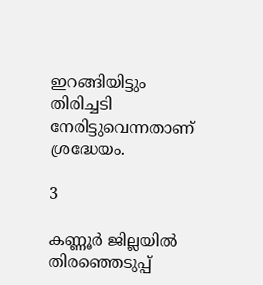ഇറങ്ങിയിട്ടും തിരിച്ചടി നേരിട്ടുവെന്നതാണ് ശ്രദ്ധേയം.

3

കണ്ണൂര്‍ ജില്ലയില്‍ തിരഞ്ഞെടുപ്പ്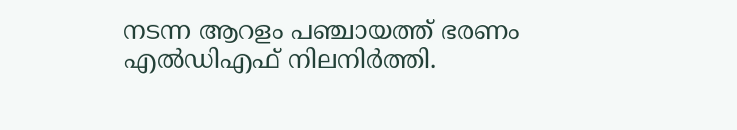നടന്ന ആറളം പഞ്ചായത്ത് ഭരണം എല്‍ഡിഎഫ് നിലനിര്‍ത്തി.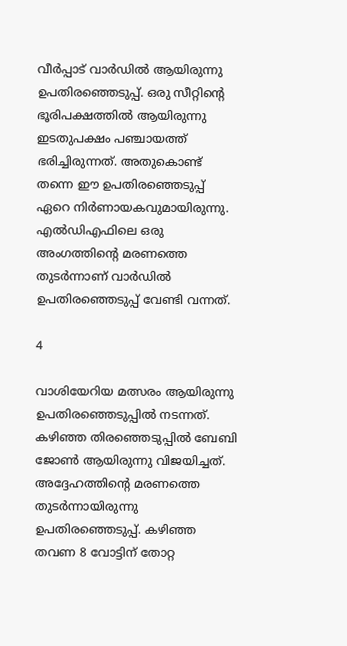വീര്‍പ്പാട് വാര്‍ഡില്‍ ആയിരുന്നു ഉപതിരഞ്ഞെടുപ്പ്. ഒരു സീറ്റിന്റെ ഭൂരിപക്ഷത്തില്‍ ആയിരുന്നു ഇടതുപക്ഷം പഞ്ചായത്ത് ഭരിച്ചിരുന്നത്. അതുകൊണ്ട് തന്നെ ഈ ഉപതിരഞ്ഞെടുപ്പ് ഏറെ നിര്‍ണായകവുമായിരുന്നു. എല്‍ഡിഎഫിലെ ഒരു അംഗത്തിന്റെ മരണത്തെ തുടര്‍ന്നാണ് വാര്‍ഡില്‍ ഉപതിരഞ്ഞെടുപ്പ് വേണ്ടി വന്നത്.

4

വാശിയേറിയ മത്സരം ആയിരുന്നു ഉപതിരഞ്ഞെടുപ്പില്‍ നടന്നത്. കഴിഞ്ഞ തിരഞ്ഞെടുപ്പില്‍ ബേബി ജോണ്‍ ആയിരുന്നു വിജയിച്ചത്. അദ്ദേഹത്തിന്റെ മരണത്തെ തുടര്‍ന്നായിരുന്നു ഉപതിരഞ്ഞെടുപ്പ്. കഴിഞ്ഞ തവണ 8 വോട്ടിന് തോറ്റ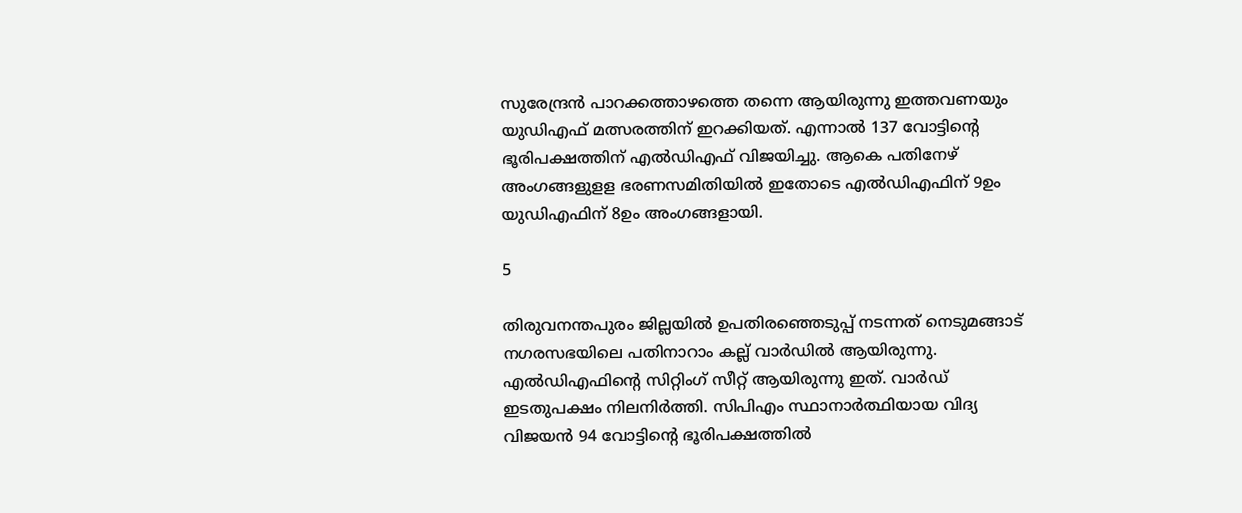സുരേന്ദ്രന്‍ പാറക്കത്താഴത്തെ തന്നെ ആയിരുന്നു ഇത്തവണയും യുഡിഎഫ് മത്സരത്തിന് ഇറക്കിയത്. എന്നാല്‍ 137 വോട്ടിന്റെ ഭൂരിപക്ഷത്തിന് എല്‍ഡിഎഫ് വിജയിച്ചു. ആകെ പതിനേഴ് അംഗങ്ങളുളള ഭരണസമിതിയില്‍ ഇതോടെ എല്‍ഡിഎഫിന് 9ഉം യുഡിഎഫിന് 8ഉം അംഗങ്ങളായി.

5

തിരുവനന്തപുരം ജില്ലയില്‍ ഉപതിരഞ്ഞെടുപ്പ് നടന്നത് നെടുമങ്ങാട് നഗരസഭയിലെ പതിനാറാം കല്ല് വാര്‍ഡില്‍ ആയിരുന്നു. എല്‍ഡിഎഫിന്റെ സിറ്റിംഗ് സീറ്റ് ആയിരുന്നു ഇത്. വാര്‍ഡ് ഇടതുപക്ഷം നിലനിര്‍ത്തി. സിപിഎം സ്ഥാനാര്‍ത്ഥിയായ വിദ്യ വിജയന്‍ 94 വോട്ടിന്റെ ഭൂരിപക്ഷത്തില്‍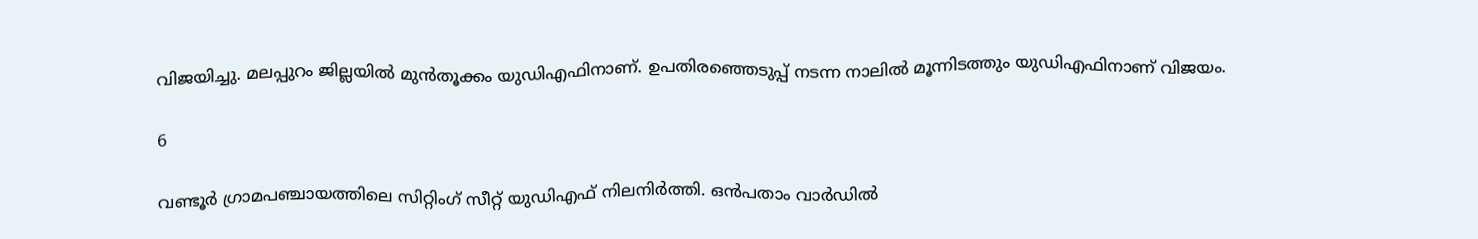വിജയിച്ചു. മലപ്പുറം ജില്ലയില്‍ മുന്‍തൂക്കം യുഡിഎഫിനാണ്. ഉപതിരഞ്ഞെടുപ്പ് നടന്ന നാലില്‍ മൂന്നിടത്തും യുഡിഎഫിനാണ് വിജയം.

6

വണ്ടൂര്‍ ഗ്രാമപഞ്ചായത്തിലെ സിറ്റിംഗ് സീറ്റ് യുഡിഎഫ് നിലനിര്‍ത്തി. ഒന്‍പതാം വാര്‍ഡില്‍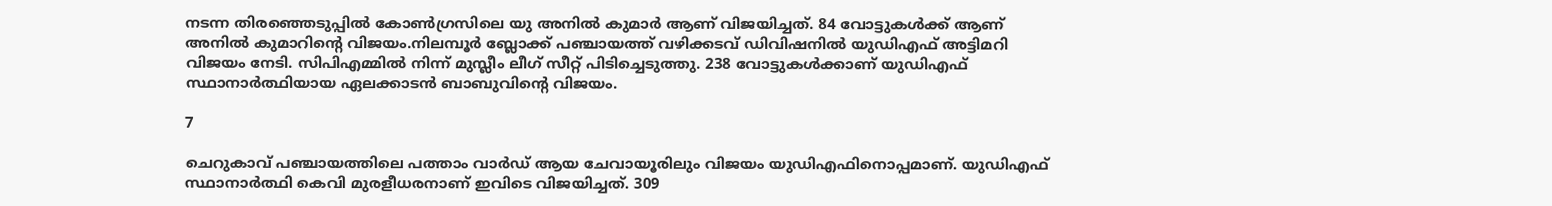നടന്ന തിരഞ്ഞെടുപ്പില്‍ കോണ്‍ഗ്രസിലെ യു അനില്‍ കുമാര്‍ ആണ് വിജയിച്ചത്. 84 വോട്ടുകള്‍ക്ക് ആണ് അനില്‍ കുമാറിന്റെ വിജയം.നിലമ്പൂര്‍ ബ്ലോക്ക് പഞ്ചായത്ത് വഴിക്കടവ് ഡിവിഷനില്‍ യുഡിഎഫ് അട്ടിമറി വിജയം നേടി. സിപിഎമ്മില്‍ നിന്ന് മുസ്ലീം ലീഗ് സീറ്റ് പിടിച്ചെടുത്തു. 238 വോട്ടുകള്‍ക്കാണ് യുഡിഎഫ് സ്ഥാനാര്‍ത്ഥിയായ ഏലക്കാടന്‍ ബാബുവിന്റെ വിജയം.

7

ചെറുകാവ് പഞ്ചായത്തിലെ പത്താം വാര്‍ഡ് ആയ ചേവായൂരിലും വിജയം യുഡിഎഫിനൊപ്പമാണ്. യുഡിഎഫ് സ്ഥാനാര്‍ത്ഥി കെവി മുരളീധരനാണ് ഇവിടെ വിജയിച്ചത്. 309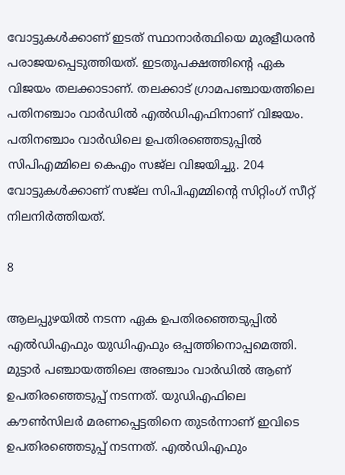വോട്ടുകള്‍ക്കാണ് ഇടത് സ്ഥാനാര്‍ത്ഥിയെ മുരളീധരന്‍ പരാജയപ്പെടുത്തിയത്. ഇടതുപക്ഷത്തിന്റെ ഏക വിജയം തലക്കാടാണ്. തലക്കാട് ഗ്രാമപഞ്ചായത്തിലെ പതിനഞ്ചാം വാര്‍ഡില്‍ എല്‍ഡിഎഫിനാണ് വിജയം. പതിനഞ്ചാം വാര്‍ഡിലെ ഉപതിരഞ്ഞെടുപ്പില്‍ സിപിഎമ്മിലെ കെഎം സജ്‌ല വിജയിച്ചു. 204 വോട്ടുകള്‍ക്കാണ് സജ്‌ല സിപിഎമ്മിന്റെ സിറ്റിംഗ് സീറ്റ് നിലനിര്‍ത്തിയത്.

8

ആലപ്പുഴയില്‍ നടന്ന ഏക ഉപതിരഞ്ഞെടുപ്പില്‍ എല്‍ഡിഎഫും യുഡിഎഫും ഒപ്പത്തിനൊപ്പമെത്തി. മുട്ടാര്‍ പഞ്ചായത്തിലെ അഞ്ചാം വാര്‍ഡില്‍ ആണ് ഉപതിരഞ്ഞെടുപ്പ് നടന്നത്. യുഡിഎഫിലെ കൗണ്‍സിലര്‍ മരണപ്പെട്ടതിനെ തുടര്‍ന്നാണ് ഇവിടെ ഉപതിരഞ്ഞെടുപ്പ് നടന്നത്. എല്‍ഡിഎഫും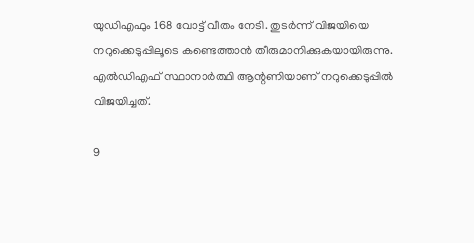യുഡിഎഫും 168 വോട്ട് വീതം നേടി. തുടര്‍ന്ന് വിജയിയെ നറുക്കെടുപ്പിലൂടെ കണ്ടെത്താന്‍ തീരുമാനിക്കുകയായിരുന്നു. എല്‍ഡിഎഫ് സ്ഥാനാര്‍ത്ഥി ആന്റണിയാണ് നറുക്കെടുപ്പില്‍ വിജയിച്ചത്.

9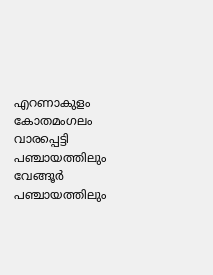എറണാകുളം കോതമംഗലം വാരപ്പെട്ടി പഞ്ചായത്തിലും വേങ്ങൂര്‍ പഞ്ചായത്തിലും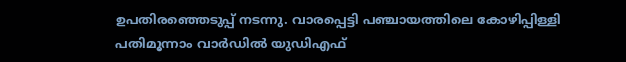ഉപതിരഞ്ഞെടുപ്പ് നടന്നു. വാരപ്പെട്ടി പഞ്ചായത്തിലെ കോഴിപ്പിള്ളി പതിമൂന്നാം വാര്‍ഡില്‍ യുഡിഎഫ്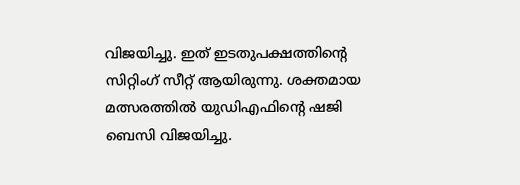വിജയിച്ചു. ഇത് ഇടതുപക്ഷത്തിന്റെ സിറ്റിംഗ് സീറ്റ് ആയിരുന്നു. ശക്തമായ മത്സരത്തില്‍ യുഡിഎഫിന്റെ ഷജി ബെസി വിജയിച്ചു.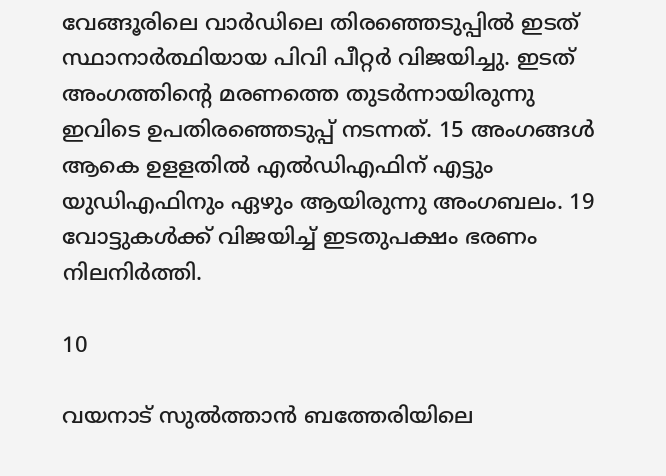വേങ്ങൂരിലെ വാര്‍ഡിലെ തിരഞ്ഞെടുപ്പില്‍ ഇടത് സ്ഥാനാര്‍ത്ഥിയായ പിവി പീറ്റര്‍ വിജയിച്ചു. ഇടത് അംഗത്തിന്റെ മരണത്തെ തുടര്‍ന്നായിരുന്നു ഇവിടെ ഉപതിരഞ്ഞെടുപ്പ് നടന്നത്. 15 അംഗങ്ങള്‍ ആകെ ഉളളതില്‍ എല്‍ഡിഎഫിന് എട്ടും യുഡിഎഫിനും ഏഴും ആയിരുന്നു അംഗബലം. 19 വോട്ടുകള്‍ക്ക് വിജയിച്ച് ഇടതുപക്ഷം ഭരണം നിലനിര്‍ത്തി.

10

വയനാട് സുല്‍ത്താന്‍ ബത്തേരിയിലെ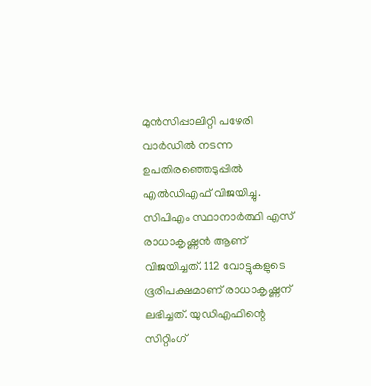മുന്‍സിപ്പാലിറ്റി പഴേരി വാര്‍ഡില്‍ നടന്ന ഉപതിരഞ്ഞെടുപ്പില്‍ എല്‍ഡിഎഫ് വിജയിച്ചു. സിപിഎം സ്ഥാനാര്‍ത്ഥി എസ് രാധാകൃഷ്ണന്‍ ആണ് വിജയിച്ചത്. 112 വോട്ടുകളുടെ ഭൂരിപക്ഷമാണ് രാധാകൃഷ്ണന് ലഭിച്ചത്. യുഡിഎഫിന്റെ സിറ്റിംഗ്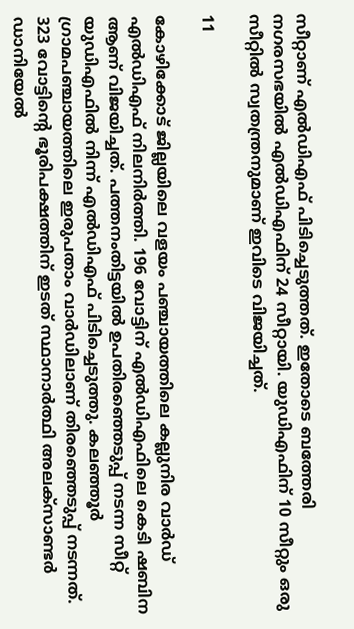സീറ്റാണ് എല്‍ഡിഎഫ് പിടിച്ചെടുത്തത്. ഇതോടെ ബത്തേരി നഗരസഭയില്‍ എല്‍ഡിഎഫിന് 24 സീറ്റായി. യുഡിഎഫിന് 10 സീറ്റും ഒരു സീറ്റില്‍ സ്വതന്ത്രനുമാണ് ഇവിടെ വിജയിച്ചത്.

11

കോഴിക്കോട് ജില്ലയിലെ വളയം പഞ്ചായത്തിലെ കല്ലുനിര വാര്‍ഡ് എല്‍ഡിഎഫ് നിലനിര്‍ത്തി. 196 വോട്ടിന് എല്‍ഡിഎഫിലെ കെടി ഷബിന ആണ് വിജയിച്ചത്. പത്തനംതിട്ടയില്‍ ഉപതിരഞ്ഞെടുപ്പ് നടന്ന സീറ്റ് യുഡിഎഫില്‍ നിന്ന് എല്‍ഡിഎഫ് പിടിച്ചെടുത്തു. കലഞ്ഞൂര്‍ ഗ്രാമപഞ്ചായത്തിലെ ഇരുപതാം വാര്‍ഡിലാണ് തിരഞ്ഞെടുപ്പ് നടന്നത്. 323 വോട്ടിന്റെ ഭൂരിപക്ഷത്തിന് ഇടത് സ്ഥാനാര്‍ത്ഥി അലക്‌സാണ്ടര്‍ ഡാനിയേല്‍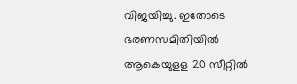വിജയിച്ചു. ഇതോടെ ഭരണസമിതിയില്‍ ആകെയുളള 20 സീറ്റില്‍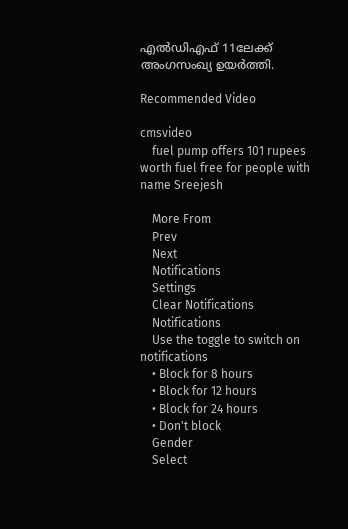എല്‍ഡിഎഫ് 11ലേക്ക് അംഗസംഖ്യ ഉയര്‍ത്തി.

Recommended Video

cmsvideo
    fuel pump offers 101 rupees worth fuel free for people with name Sreejesh

    More From
    Prev
    Next
    Notifications
    Settings
    Clear Notifications
    Notifications
    Use the toggle to switch on notifications
    • Block for 8 hours
    • Block for 12 hours
    • Block for 24 hours
    • Don't block
    Gender
    Select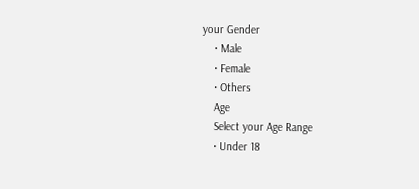your Gender
    • Male
    • Female
    • Others
    Age
    Select your Age Range
    • Under 18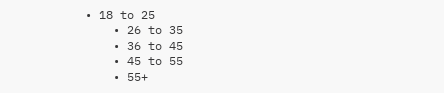• 18 to 25
    • 26 to 35
    • 36 to 45
    • 45 to 55
    • 55+